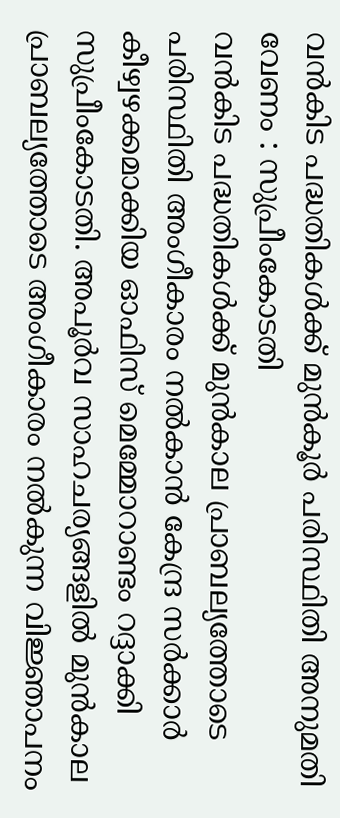വൻകിട പദ്ധതികൾക്ക് മുൻകൂർ പരിസ്ഥിതി അനുമതി വേണം : സുപ്രീംകോടതി
വൻകിട പദ്ധതികൾക്ക് മുൻകാല പ്രാബല്യത്തോടെ പരിസ്ഥിതി അംഗീകാരം നൽകാൻ കേന്ദ്ര സർക്കാർ കീഴ്വഴക്കമാക്കിയ ഓഫിസ് മെമ്മോറാണ്ടം റദ്ദാക്കി സുപ്രീംകോടതി. അപൂർവ സാഹചര്യങ്ങളിൽ മുൻകാല പ്രാബല്യത്തോടെ അംഗീകാരം നൽകുന്ന വിജ്ഞാപനം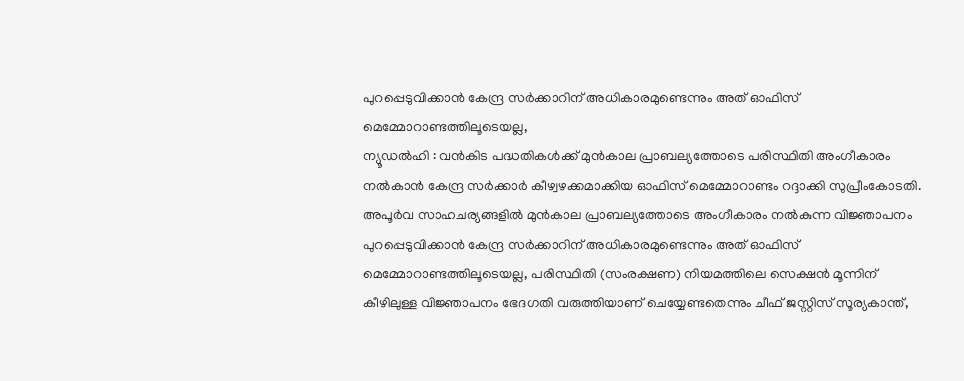പുറപ്പെടുവിക്കാൻ കേന്ദ്ര സർക്കാറിന് അധികാരമുണ്ടെന്നും അത് ഓഫിസ് മെമ്മോറാണ്ടത്തിലൂടെയല്ല,
ന്യൂഡൽഹി : വൻകിട പദ്ധതികൾക്ക് മുൻകാല പ്രാബല്യത്തോടെ പരിസ്ഥിതി അംഗീകാരം നൽകാൻ കേന്ദ്ര സർക്കാർ കീഴ്വഴക്കമാക്കിയ ഓഫിസ് മെമ്മോറാണ്ടം റദ്ദാക്കി സുപ്രീംകോടതി. അപൂർവ സാഹചര്യങ്ങളിൽ മുൻകാല പ്രാബല്യത്തോടെ അംഗീകാരം നൽകുന്ന വിജ്ഞാപനം പുറപ്പെടുവിക്കാൻ കേന്ദ്ര സർക്കാറിന് അധികാരമുണ്ടെന്നും അത് ഓഫിസ് മെമ്മോറാണ്ടത്തിലൂടെയല്ല, പരിസ്ഥിതി (സംരക്ഷണ) നിയമത്തിലെ സെക്ഷൻ മൂന്നിന് കീഴിലുള്ള വിജ്ഞാപനം ഭേദഗതി വരുത്തിയാണ് ചെയ്യേണ്ടതെന്നും ചീഫ് ജസ്റ്റിസ് സൂര്യകാന്ത്,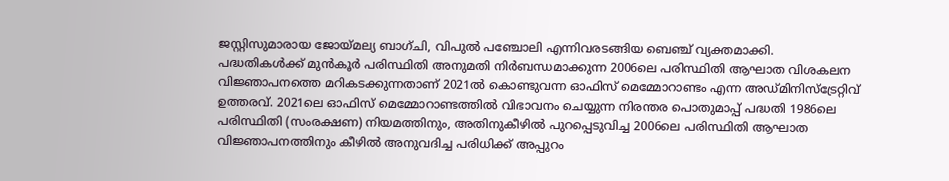ജസ്റ്റിസുമാരായ ജോയ്മല്യ ബാഗ്ചി, വിപുൽ പഞ്ചോലി എന്നിവരടങ്ങിയ ബെഞ്ച് വ്യക്തമാക്കി.
പദ്ധതികൾക്ക് മുൻകൂർ പരിസ്ഥിതി അനുമതി നിർബന്ധമാക്കുന്ന 2006ലെ പരിസ്ഥിതി ആഘാത വിശകലന വിജ്ഞാപനത്തെ മറികടക്കുന്നതാണ് 2021ൽ കൊണ്ടുവന്ന ഓഫിസ് മെമ്മോറാണ്ടം എന്ന അഡ്മിനിസ്ട്രേറ്റിവ് ഉത്തരവ്. 2021ലെ ഓഫിസ് മെമ്മോറാണ്ടത്തിൽ വിഭാവനം ചെയ്യുന്ന നിരന്തര പൊതുമാപ്പ് പദ്ധതി 1986ലെ പരിസ്ഥിതി (സംരക്ഷണ) നിയമത്തിനും, അതിനുകീഴിൽ പുറപ്പെടുവിച്ച 2006ലെ പരിസ്ഥിതി ആഘാത വിജ്ഞാപനത്തിനും കീഴിൽ അനുവദിച്ച പരിധിക്ക് അപ്പുറം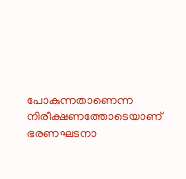പോകുന്നതാണെന്ന നിരീക്ഷണത്തോടെയാണ് ഭരണഘടനാ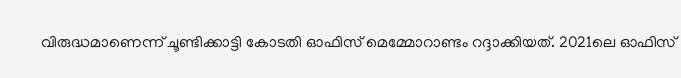വിരുദ്ധമാണെന്ന് ചൂണ്ടിക്കാട്ടി കോടതി ഓഫിസ് മെമ്മോറാണ്ടം റദ്ദാക്കിയത്. 2021ലെ ഓഫിസ്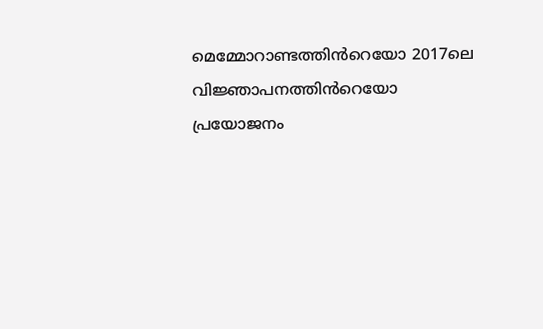മെമ്മോറാണ്ടത്തിൻറെയോ 2017ലെ വിജ്ഞാപനത്തിൻറെയോ പ്രയോജനം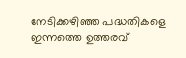നേടിക്കഴിഞ്ഞ പദ്ധതികളെ ഇന്നത്തെ ഉത്തരവ്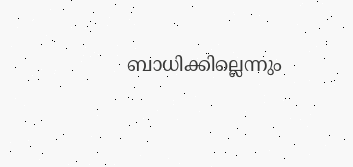ബാധിക്കില്ലെന്നും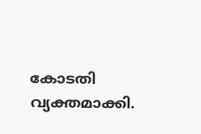കോടതി വ്യക്തമാക്കി.